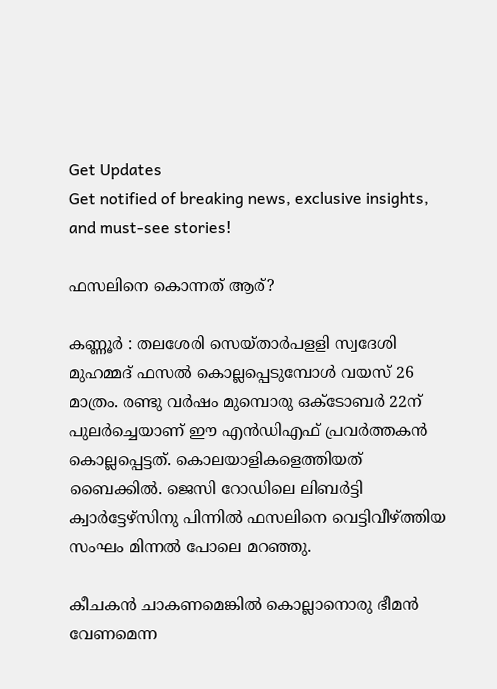Get Updates
Get notified of breaking news, exclusive insights, and must-see stories!

ഫസലിനെ കൊന്നത് ആര്?

കണ്ണൂര്‍ : തലശേരി സെയ്താര്‍പളളി സ്വദേശി മുഹമ്മദ് ഫസല്‍ കൊല്ലപ്പെടുമ്പോള്‍ വയസ് 26 മാത്രം. രണ്ടു വര്‍ഷം മുമ്പൊരു ഒക്ടോബര്‍ 22ന് പുലര്‍ച്ചെയാണ് ഈ എന്‍ഡിഎഫ് പ്രവര്‍ത്തകന്‍ കൊല്ലപ്പെട്ടത്. കൊലയാളികളെത്തിയത് ബൈക്കില്‍. ജെസി റോഡിലെ ലിബര്‍ട്ടി ക്വാര്‍ട്ടേഴ്സിനു പിന്നില്‍ ഫസലിനെ വെട്ടിവീഴ്ത്തിയ സംഘം മിന്നല്‍ പോലെ മറഞ്ഞു.

കീചകന്‍ ചാകണമെങ്കില്‍ കൊല്ലാനൊരു ഭീമന്‍ വേണമെന്ന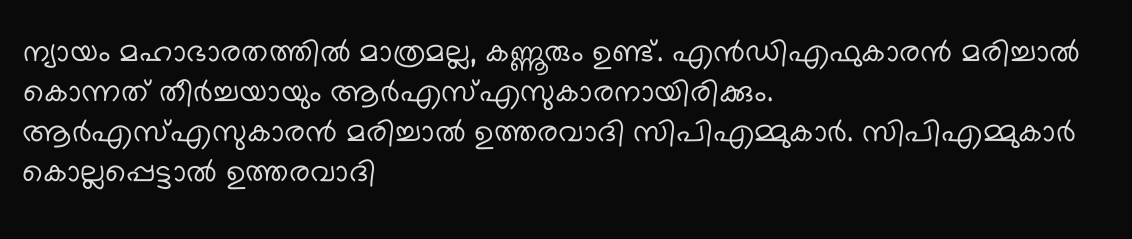ന്യായം മഹാഭാരതത്തില്‍ മാത്രമല്ല, കണ്ണൂരും ഉണ്ട്. എന്‍ഡിഎഫുകാരന്‍ മരിച്ചാല്‍ കൊന്നത് തീര്‍ച്ചയായും ആര്‍എസ്എസുകാരനായിരിക്കും. ആര്‍എസ്എസുകാരന്‍ മരിച്ചാല്‍ ഉത്തരവാദി സിപിഎമ്മുകാര്‍. സിപിഎമ്മുകാര്‍ കൊല്ലപ്പെട്ടാല്‍ ഉത്തരവാദി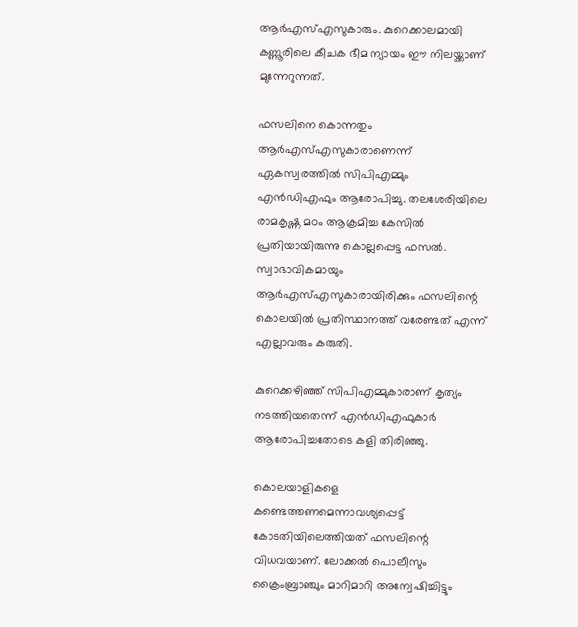ആര്‍എസ്എസുകാരും. കുറെക്കാലമായി കണ്ണൂരിലെ കീചക ഭീമ ന്യായം ഈ നിലയ്ക്കാണ് മുന്നേറുന്നത്.

ഫസലിനെ കൊന്നതും ആര്‍എസ്എസുകാരാണെന്ന് ഏകസ്വരത്തില്‍ സിപിഎമ്മും എന്‍ഡിഎഫും ആരോപിച്ചു. തലശേരിയിലെ രാമകൃഷ്ണ മഠം ആക്രമിച്ച കേസില്‍ പ്രതിയായിരുന്നു കൊല്ലപ്പെട്ട ഫസല്‍. സ്വാഭാവികമായും ആര്‍എസ്എസുകാരായിരിക്കും ഫസലിന്റെ കൊലയില്‍ പ്രതിസ്ഥാനത്ത് വരേണ്ടത് എന്ന് എല്ലാവരും കരുതി.

കുറെക്കഴിഞ്ഞ് സിപിഎമ്മുകാരാണ് കൃത്യം നടത്തിയതെന്ന് എന്‍ഡിഎഫുകാര്‍ ആരോപിച്ചതോടെ കളി തിരിഞ്ഞു.

കൊലയാളികളെ കണ്ടെത്തണമെന്നാവശ്യപ്പെട്ട് കോടതിയിലെത്തിയത് ഫസലിന്റെ വിധവയാണ്. ലോക്കല്‍ പൊലീസും ക്രൈംബ്രാഞ്ചും മാറിമാറി അന്വേഷിച്ചിട്ടും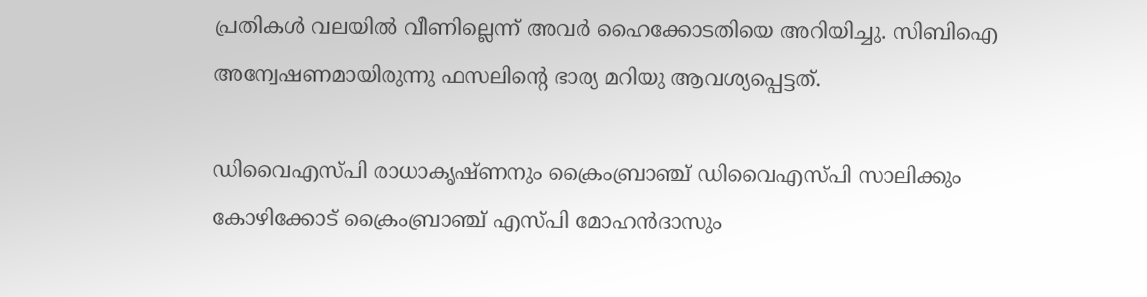പ്രതികള്‍ വലയില്‍ വീണില്ലെന്ന് അവര്‍ ഹൈക്കോടതിയെ അറിയിച്ചു. സിബിഐ അന്വേഷണമായിരുന്നു ഫസലിന്റെ ഭാര്യ മറിയു ആവശ്യപ്പെട്ടത്.

ഡിവൈഎസ്‍പി രാധാകൃഷ്ണനും ക്രൈംബ്രാഞ്ച് ഡിവൈഎസ്‍പി സാലിക്കും കോഴിക്കോട് ക്രൈംബ്രാഞ്ച് എസ്‍പി മോഹന്‍ദാസും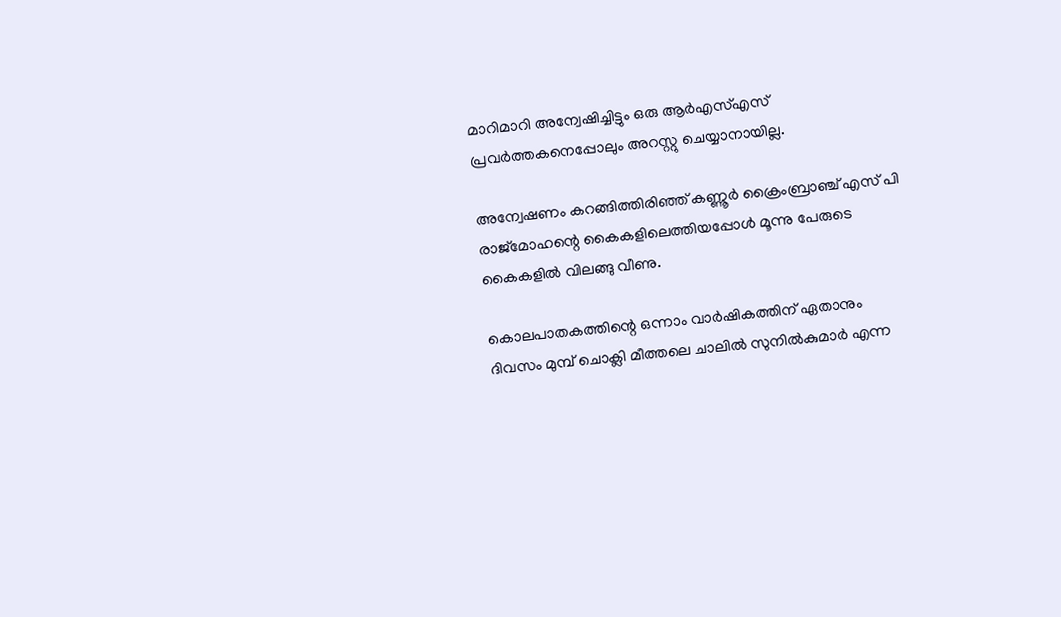മാറിമാറി അന്വേഷിച്ചിട്ടും ഒരു ആര്‍എസ്‍എസ് പ്രവര്‍ത്തകനെപ്പോലും അറസ്റ്റു ചെയ്യാനായില്ല.

അന്വേഷണം കറങ്ങിത്തിരിഞ്ഞ് കണ്ണൂര്‍ ക്രൈംബ്രാഞ്ച് എസ് പി രാജ്‍മോഹന്റെ കൈകളിലെത്തിയപ്പോള്‍ മൂന്നു പേരുടെ കൈകളില്‍ വിലങ്ങു വീണു.

കൊലപാതകത്തിന്റെ ഒന്നാം വാര്‍ഷികത്തിന് ഏതാനും ദിവസം മുമ്പ് ചൊക്ലി മീത്തലെ ചാലില്‍ സുനില്‍കുമാര്‍ എന്ന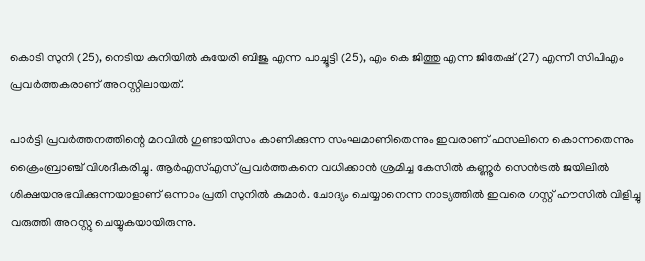കൊടി സുനി (25), നെടിയ കുനിയില്‍ കുയേരി ബിജു എന്ന പാച്ചൂട്ടി (25), എം കെ ജിത്തു എന്ന ജിതേഷ് (27) എന്നീ സിപിഎം പ്രവര്‍ത്തകരാണ് അറസ്റ്റിലായത്.

പാര്‍ട്ടി പ്രവര്‍ത്തനത്തിന്റെ മറവില്‍ ഗുണ്ടായിസം കാണിക്കുന്ന സംഘമാണിതെന്നും ഇവരാണ് ഫസലിനെ കൊന്നതെന്നും ക്രൈംബ്രാഞ്ച് വിശദീകരിച്ചു. ആര്‍എസ്എസ് പ്രവര്‍ത്തകനെ വധിക്കാന്‍ ശ്രമിച്ച കേസില്‍ കണ്ണൂര്‍ സെന്‍ട്രല്‍ ജയിലില്‍ ശിക്ഷയനുഭവിക്കുന്നയാളാണ് ഒന്നാം പ്രതി സുനില്‍ കുമാര്‍. ചോദ്യം ചെയ്യാനെന്ന നാട്യത്തില്‍ ഇവരെ ഗസ്റ്റ് ഹൗസില്‍ വിളിച്ചു വരുത്തി അറസ്റ്റു ചെയ്യുകയായിരുന്നു.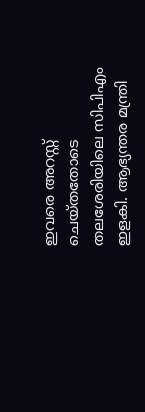ഇവരെ അറസ്റ്റ് ചെയ്തതോടെ തലശേരിയിലെ സിപിഎം ഇളകി. ആഭ്യന്തര മന്ത്രി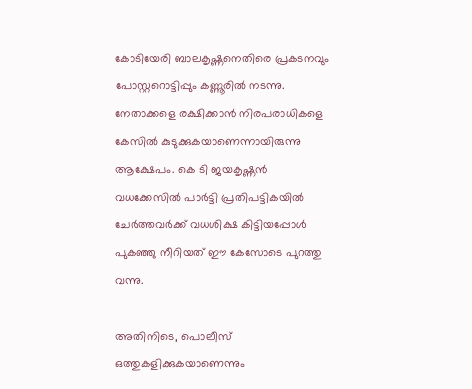കോടിയേരി ബാലകൃഷ്ണനെതിരെ പ്രകടനവും പോസ്റ്ററൊട്ടിപ്പും കണ്ണൂരില്‍ നടന്നു. നേതാക്കളെ രക്ഷിക്കാന്‍ നിരപരാധികളെ കേസില്‍ കുടുക്കുകയാണെന്നായിരുന്നു ആക്ഷേപം. കെ ടി ജയകൃഷ്ണന്‍ വധക്കേസില്‍ പാര്‍ട്ടി പ്രതിപട്ടികയില്‍ ചേര്‍ത്തവര്‍ക്ക് വധശിക്ഷ കിട്ടിയപ്പോള്‍ പുകഞ്ഞു നീറിയത് ഈ കേസോടെ പുറത്തു വന്നു.

അതിനിടെ, പൊലീസ് ഒത്തുകളിക്കുകയാണെന്നും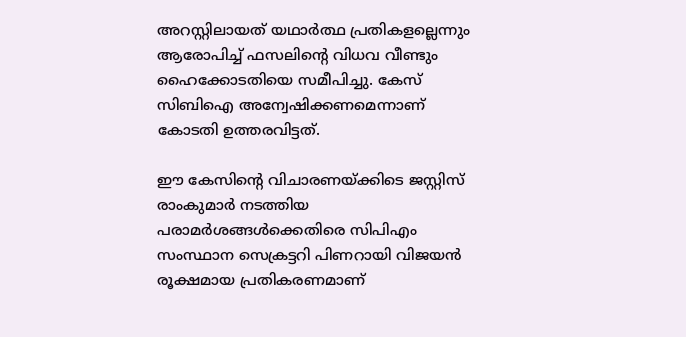അറസ്റ്റിലായത് യഥാര്‍ത്ഥ പ്രതികളല്ലെന്നും ആരോപിച്ച് ഫസലിന്റെ വിധവ വീണ്ടും ഹൈക്കോടതിയെ സമീപിച്ചു. കേസ് സിബിഐ അന്വേഷിക്കണമെന്നാണ് കോടതി ഉത്തരവിട്ടത്.

ഈ കേസിന്റെ വിചാരണയ്ക്കിടെ ജസ്റ്റിസ് രാംകുമാര്‍ നടത്തിയ പരാമര്‍ശങ്ങള്‍ക്കെതിരെ സിപിഎം സംസ്ഥാന സെക്രട്ടറി പിണറായി വിജയന്‍ രൂക്ഷമായ പ്രതികരണമാണ്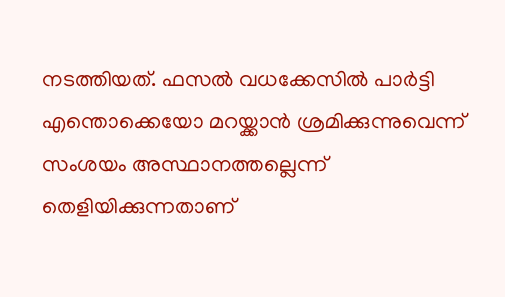നടത്തിയത്. ഫസല്‍ വധക്കേസില്‍ പാര്‍ട്ടി എന്തൊക്കെയോ മറയ്ക്കാന്‍ ശ്രമിക്കുന്നുവെന്ന് സംശയം അസ്ഥാനത്തല്ലെന്ന് തെളിയിക്കുന്നതാണ്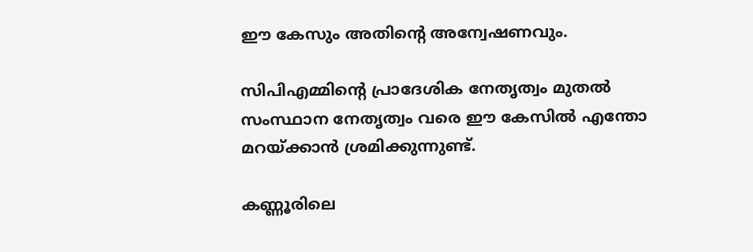ഈ കേസും അതിന്റെ അന്വേഷണവും.

സിപിഎമ്മിന്റെ പ്രാദേശിക നേതൃത്വം മുതല്‍ സംസ്ഥാന നേതൃത്വം വരെ ഈ കേസില്‍ എന്തോ മറയ്ക്കാന്‍ ശ്രമിക്കുന്നുണ്ട്.

കണ്ണൂരിലെ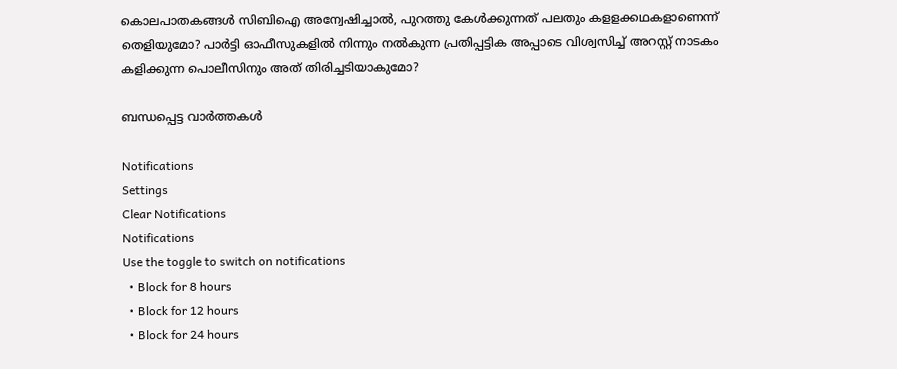കൊലപാതകങ്ങള്‍ സിബിഐ അന്വേഷിച്ചാല്‍, പുറത്തു കേള്‍ക്കുന്നത് പലതും കളളക്കഥകളാണെന്ന് തെളിയുമോ? പാര്‍ട്ടി ഓഫീസുകളില്‍ നിന്നും നല്‍കുന്ന പ്രതിപ്പട്ടിക അപ്പാടെ വിശ്വസിച്ച് അറസ്റ്റ് നാടകം കളിക്കുന്ന പൊലീസിനും അത് തിരിച്ചടിയാകുമോ?

ബന്ധപ്പെട്ട വാര്‍ത്തകള്‍

Notifications
Settings
Clear Notifications
Notifications
Use the toggle to switch on notifications
  • Block for 8 hours
  • Block for 12 hours
  • Block for 24 hours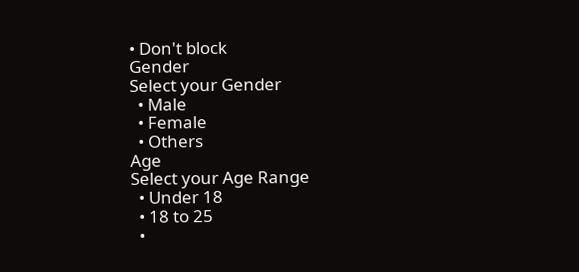• Don't block
Gender
Select your Gender
  • Male
  • Female
  • Others
Age
Select your Age Range
  • Under 18
  • 18 to 25
  •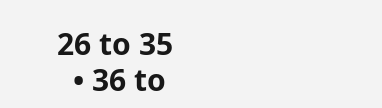26 to 35
  • 36 to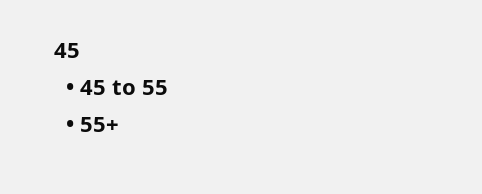45
  • 45 to 55
  • 55+